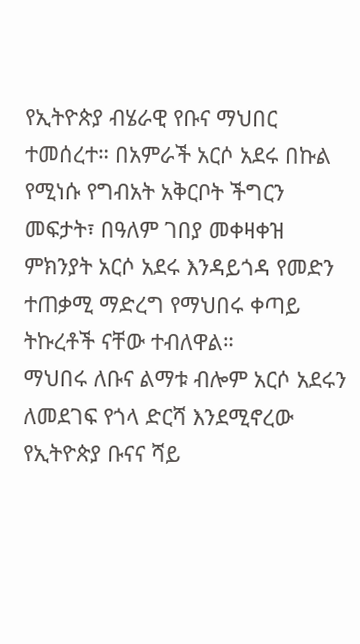የኢትዮጵያ ብሄራዊ የቡና ማህበር ተመሰረተ። በአምራች አርሶ አደሩ በኩል የሚነሱ የግብአት አቅርቦት ችግርን መፍታት፣ በዓለም ገበያ መቀዛቀዝ ምክንያት አርሶ አደሩ እንዳይጎዳ የመድን ተጠቃሚ ማድረግ የማህበሩ ቀጣይ ትኩረቶች ናቸው ተብለዋል።
ማህበሩ ለቡና ልማቱ ብሎም አርሶ አደሩን ለመደገፍ የጎላ ድርሻ እንደሚኖረው የኢትዮጵያ ቡናና ሻይ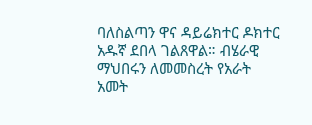ባለስልጣን ዋና ዳይሬክተር ዶክተር አዱኛ ደበላ ገልጸዋል። ብሄራዊ ማህበሩን ለመመስረት የአራት አመት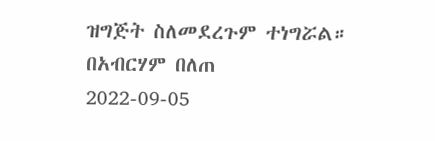ዝግጅት ስለመደረጉም ተነግሯል።
በአብርሃም በለጠ
2022-09-05